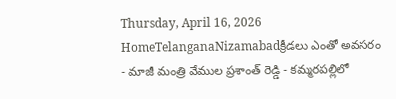Thursday, April 16, 2026
HomeTelanganaNizamabadక్రీడలు ఎంతో అవసరం - మాజీ మంత్రి వేముల ప్రశాంత్ రెడ్డి - కమ్మరపల్లిలో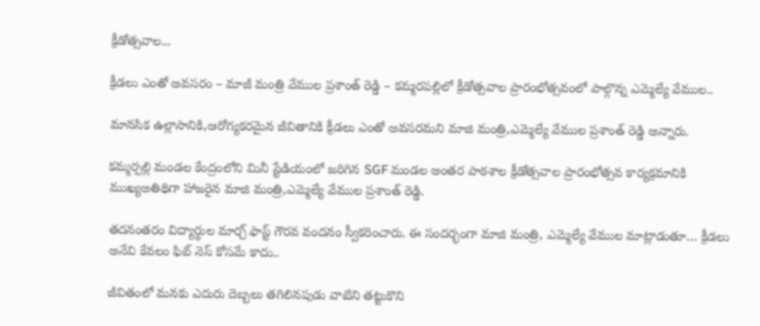క్రీడోత్సవాల...

క్రీడలు ఎంతో అవసరం – మాజీ మంత్రి వేముల ప్రశాంత్ రెడ్డి – కమ్మరపల్లిలో క్రీడోత్సవాల ప్రారంభోత్సవంలో పాల్గొన్న ఎమ్మెల్యే వేముల..

మానసిక ఉల్లాసానికి,ఆరోగ్యకరమైన జీవితానికి క్రీడలు ఎంతో అవసరమని మాజి మంత్రి,ఎమ్మెల్యే వేముల ప్రశాంత్ రెడ్డి అన్నారు.

కమ్మర్పల్లి మండల కేంద్రంలోని మినీ స్టేడియంలో జరిగిన SGF మండల అంతర పాఠశాల క్రీడోత్సవాల ప్రారంభోత్సవ కార్యక్రమానికి ముఖ్యఅతిథిగా హాజరైన మాజి మంత్రి,ఎమ్మెల్యే వేముల ప్రశాంత్ రెడ్డి.

తదనంతరం విద్యార్థుల మార్చ్ ఫాస్ట్ గౌరవ వందనం స్వీకరించారు. ఈ సందర్భంగా మాజి మంత్రి, ఎమ్మెల్యే వేముల మాట్లాడుతూ… క్రీడలు అనేవి కేవలం ఫిట్ నెస్ కోసమే కాదు..

జీవితంలో మనకు ఎదురు దెబ్బలు తగిలినపుడు వాటిని తట్టుకొని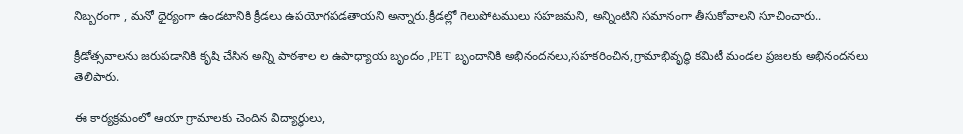నిబ్బరంగా , మనో ధైర్యంగా ఉండటానికి క్రీడలు ఉపయోగపడతాయని అన్నారు.క్రీడల్లో గెలుపోటములు సహజమని, అన్నింటిని సమానంగా తీసుకోవాలని సూచించారు..

క్రీడోత్సవాలను జరుపడానికి కృషి చేసిన అన్ని పాఠశాల ల ఉపాధ్యాయ బృందం ,PET బృందానికి అభినందనలు,సహకరించిన,గ్రామాభివృద్ధి కమిటీ మండల ప్రజలకు అభినందనలు తెలిపారు.

ఈ కార్యక్రమంలో ఆయా గ్రామాలకు చెందిన విద్యార్థులు,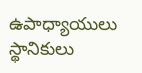ఉపాధ్యాయులు స్థానికులు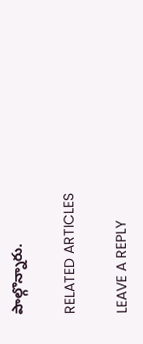పాల్గొన్నారు.

RELATED ARTICLES

LEAVE A REPLY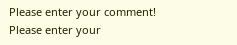Please enter your comment!
Please enter your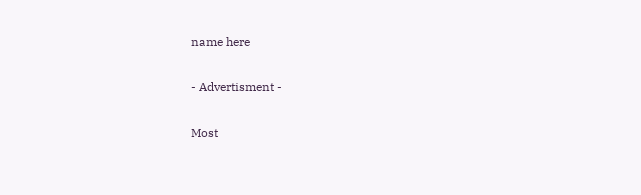name here

- Advertisment -

Most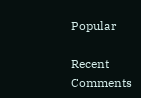Popular

Recent Comments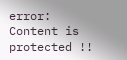error: Content is protected !!